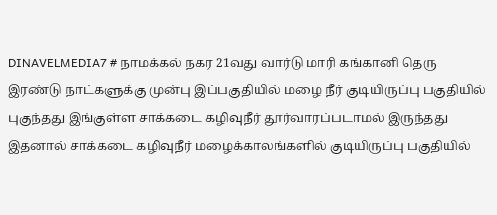DINAVELMEDIA7 # நாமக்கல் நகர 21வது வார்டு மாரி கங்கானி தெரு இரண்டு நாட்களுக்கு முன்பு இப்பகுதியில் மழை நீர் குடியிருப்பு பகுதியில் புகுந்தது இங்குள்ள சாக்கடை கழிவுநீர் தூர்வாரப்படாமல் இருந்தது இதனால் சாக்கடை கழிவுநீர் மழைக்காலங்களில் குடியிருப்பு பகுதியில்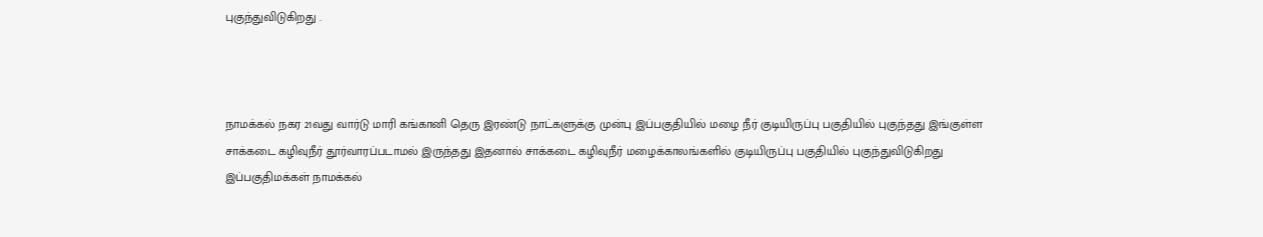புகுந்துவிடுகிறது .



நாமக்கல் நகர 21வது வார்டு மாரி கங்கானி தெரு இரண்டு நாட்களுக்கு முன்பு இப்பகுதியில் மழை நீர் குடியிருப்பு பகுதியில் புகுந்தது இங்குள்ள சாக்கடை கழிவுநீர் தூர்வாரப்படாமல் இருந்தது இதனால் சாக்கடை கழிவுநீர் மழைக்காலங்களில் குடியிருப்பு பகுதியில் புகுந்துவிடுகிறது இப்பகுதிமக்கள் நாமக்கல்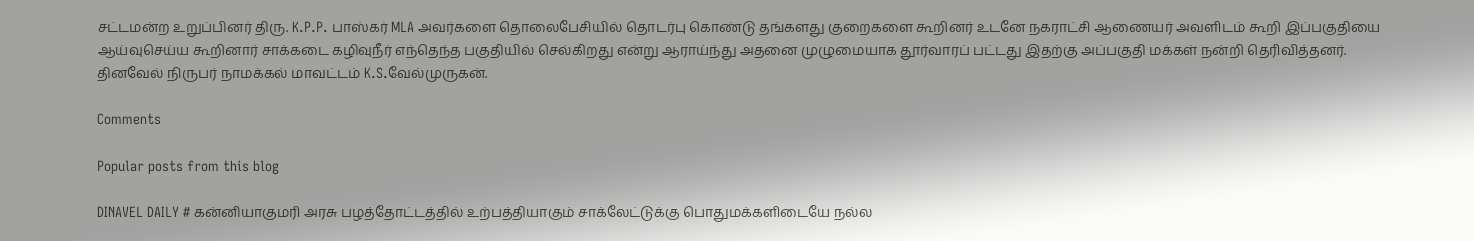சட்டமன்ற உறுப்பினர் திரு. K.P.P. பாஸ்கர் MLA அவர்களை தொலைபேசியில் தொடர்பு கொண்டு தங்களது குறைகளை கூறினர் உடனே நகராட்சி ஆணையர் அவளிடம் கூறி இப்பகுதியை ஆய்வுசெய்ய கூறினார் சாக்கடை கழிவுநீர் எந்தெந்த பகுதியில் செல்கிறது என்று ஆராய்ந்து அதனை முழுமையாக தூர்வாரப் பட்டது இதற்கு அப்பகுதி மக்கள் நன்றி தெரிவித்தனர். தினவேல் நிருபர் நாமக்கல் மாவட்டம் K.S.வேல்முருகன்.

Comments

Popular posts from this blog

DINAVEL DAILY # கன்னியாகுமரி அரசு பழத்தோட்டத்தில் உற்பத்தியாகும் சாக்லேட்டுக்கு பொதுமக்களிடையே நல்ல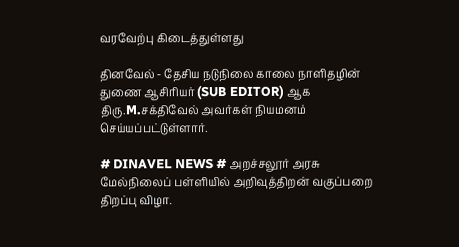வரவேற்பு கிடைத்துள்ளது

தினவேல் - தேசிய நடுநிலை காலை நாளிதழின் துணை ஆசிரியர் (SUB EDITOR) ஆக திரு.M.சக்திவேல் அவர்கள் நியமனம் செய்யப்பட்டுள்ளார்.

# DINAVEL NEWS # அறச்சலூர் அரசு மேல்நிலைப் பள்ளியில் அறிவுத்திறன் வகுப்பறை திறப்பு விழா.